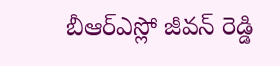బీఆర్ఎస్లో జీవన్ రెడ్డి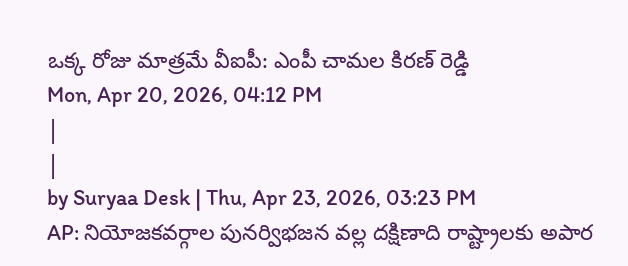ఒక్క రోజు మాత్రమే వీఐపీ: ఎంపీ చామల కిరణ్ రెడ్డి
Mon, Apr 20, 2026, 04:12 PM
|
|
by Suryaa Desk | Thu, Apr 23, 2026, 03:23 PM
AP: నియోజకవర్గాల పునర్విభజన వల్ల దక్షిణాది రాష్ట్రాలకు అపార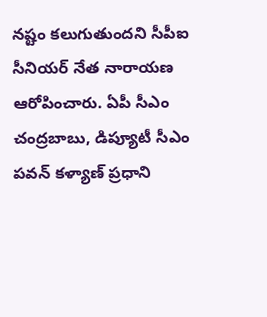నష్టం కలుగుతుందని సీపీఐ సీనియర్ నేత నారాయణ ఆరోపించారు. ఏపీ సీఎం చంద్రబాబు, డిప్యూటీ సీఎం పవన్ కళ్యాణ్ ప్రధాని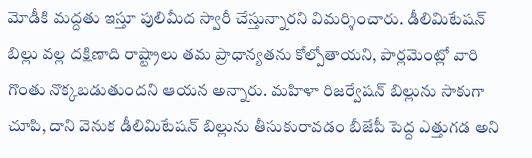మోడీకి మద్దతు ఇస్తూ పులిమీద స్వారీ చేస్తున్నారని విమర్శించారు. డీలిమిటేషన్ బిల్లు వల్ల దక్షిణాది రాష్ట్రాలు తమ ప్రాధాన్యతను కోల్పోతాయని, పార్లమెంట్లో వారి గొంతు నొక్కబడుతుందని ఆయన అన్నారు. మహిళా రిజర్వేషన్ బిల్లును సాకుగా చూపి, దాని వెనుక డీలిమిటేషన్ బిల్లును తీసుకురావడం బీజేపీ పెద్ద ఎత్తుగడ అని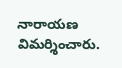నారాయణ విమర్శించారు.